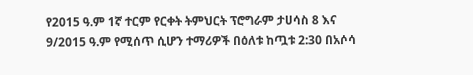የ2015 ዓ.ም 1ኛ ተርም የርቀት ትምህርት ፕሮግራም ታሀሳስ 8 እና 9/2015 ዓ.ም የሚሰጥ ሲሆን ተማሪዎች በዕለቱ ከጧቱ 2:30 በአሶሳ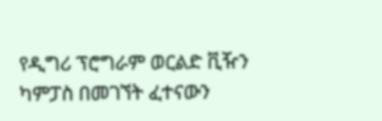የዲግሪ ፕሮግራም ወርልድ ቪዥን ካምፓስ በመገኘት ፈተናውን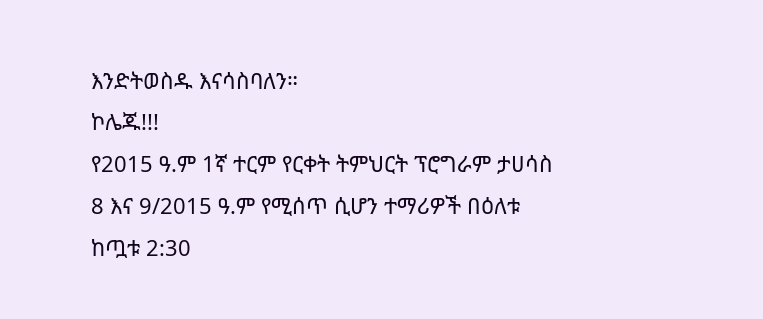እንድትወስዱ እናሳስባለን።
ኮሌጁ!!!
የ2015 ዓ.ም 1ኛ ተርም የርቀት ትምህርት ፕሮግራም ታሀሳስ 8 እና 9/2015 ዓ.ም የሚሰጥ ሲሆን ተማሪዎች በዕለቱ ከጧቱ 2:30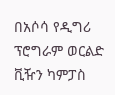በአሶሳ የዲግሪ ፕሮግራም ወርልድ ቪዥን ካምፓስ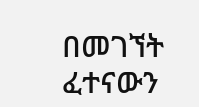በመገኘት ፈተናውን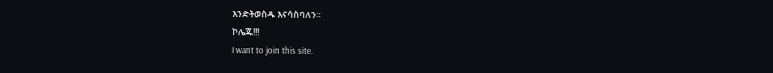እንድትወስዱ እናሳስባለን።
ኮሌጁ!!!
I want to join this site.